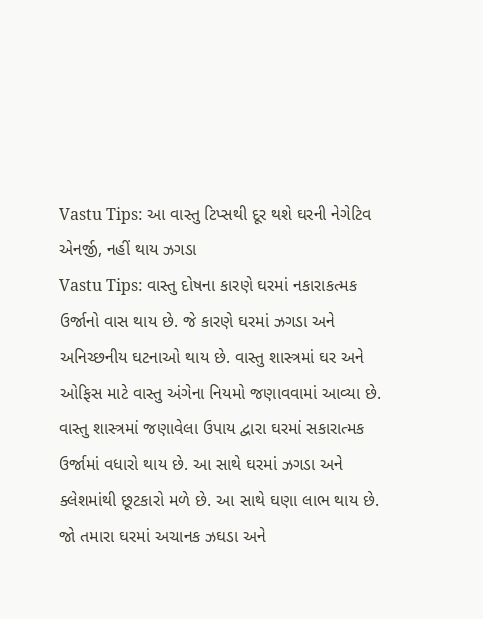Vastu Tips: આ વાસ્તુ ટિપ્સથી દૂર થશે ઘરની નેગેટિવ એનર્જી, નહીં થાય ઝગડા
Vastu Tips: વાસ્તુ દોષના કારણે ઘરમાં નકારાકત્મક ઉર્જાનો વાસ થાય છે. જે કારણે ઘરમાં ઝગડા અને અનિચ્છનીય ઘટનાઓ થાય છે. વાસ્તુ શાસ્ત્રમાં ઘર અને ઓફિસ માટે વાસ્તુ અંગેના નિયમો જણાવવામાં આવ્યા છે.
વાસ્તુ શાસ્ત્રમાં જણાવેલા ઉપાય દ્વારા ઘરમાં સકારાત્મક ઉર્જામાં વધારો થાય છે. આ સાથે ઘરમાં ઝગડા અને ક્લેશમાંથી છૂટકારો મળે છે. આ સાથે ઘણા લાભ થાય છે.
જો તમારા ઘરમાં અચાનક ઝઘડા અને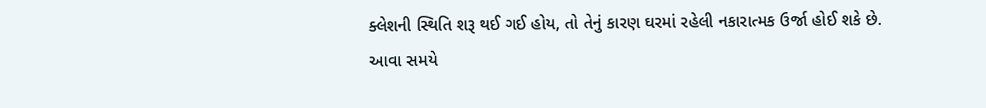ક્લેશની સ્થિતિ શરૂ થઈ ગઈ હોય, તો તેનું કારણ ઘરમાં રહેલી નકારાત્મક ઉર્જા હોઈ શકે છે. આવા સમયે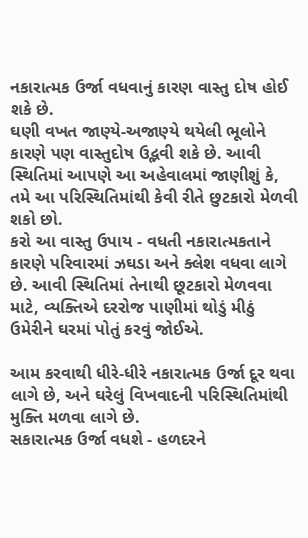નકારાત્મક ઉર્જા વધવાનું કારણ વાસ્તુ દોષ હોઈ શકે છે.
ઘણી વખત જાણ્યે-અજાણ્યે થયેલી ભૂલોને કારણે પણ વાસ્તુદોષ ઉદ્ભવી શકે છે. આવી સ્થિતિમાં આપણે આ અહેવાલમાં જાણીશું કે, તમે આ પરિસ્થિતિમાંથી કેવી રીતે છુટકારો મેળવી શકો છો.
કરો આ વાસ્તુ ઉપાય - વધતી નકારાત્મકતાને કારણે પરિવારમાં ઝઘડા અને ક્લેશ વધવા લાગે છે. આવી સ્થિતિમાં તેનાથી છૂટકારો મેળવવા માટે, વ્યક્તિએ દરરોજ પાણીમાં થોડું મીઠું ઉમેરીને ઘરમાં પોતું કરવું જોઈએ.

આમ કરવાથી ધીરે-ધીરે નકારાત્મક ઉર્જા દૂર થવા લાગે છે, અને ઘરેલું વિખવાદની પરિસ્થિતિમાંથી મુક્તિ મળવા લાગે છે.
સકારાત્મક ઉર્જા વધશે - હળદરને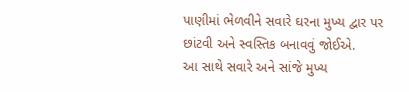પાણીમાં ભેળવીને સવારે ઘરના મુખ્ય દ્વાર પર છાંટવી અને સ્વસ્તિક બનાવવું જોઈએ.
આ સાથે સવારે અને સાંજે મુખ્ય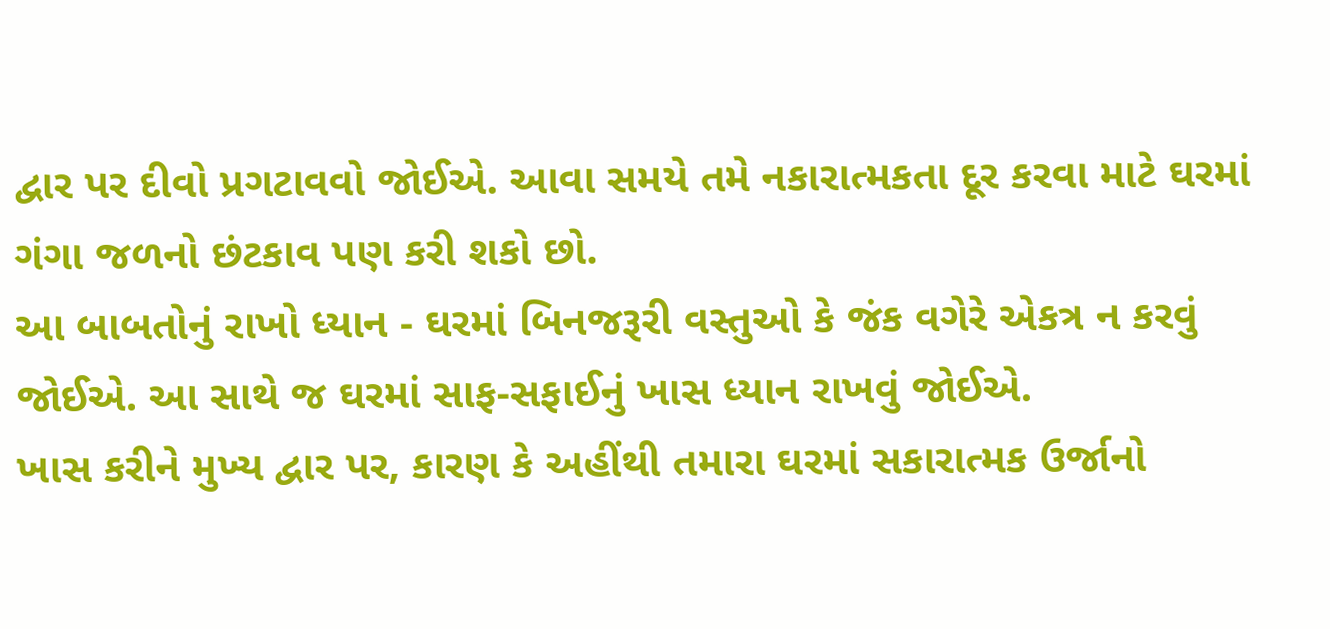દ્વાર પર દીવો પ્રગટાવવો જોઈએ. આવા સમયે તમે નકારાત્મકતા દૂર કરવા માટે ઘરમાં ગંગા જળનો છંટકાવ પણ કરી શકો છો.
આ બાબતોનું રાખો ધ્યાન - ઘરમાં બિનજરૂરી વસ્તુઓ કે જંક વગેરે એકત્ર ન કરવું જોઈએ. આ સાથે જ ઘરમાં સાફ-સફાઈનું ખાસ ધ્યાન રાખવું જોઈએ.
ખાસ કરીને મુખ્ય દ્વાર પર, કારણ કે અહીંથી તમારા ઘરમાં સકારાત્મક ઉર્જાનો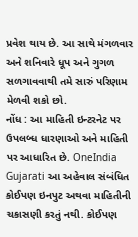પ્રવેશ થાય છે. આ સાથે મંગળવાર અને શનિવારે ધૂપ અને ગુગળ સળગાવવાથી તમે સારું પરિણામ મેળવી શકો છો.
નોંધ : આ માહિતી ઇન્ટરનેટ પર ઉપલબ્ધ ધારણાઓ અને માહિતી પર આધારિત છે. OneIndia Gujarati આ અહેવાલ સંબંધિત કોઈપણ ઇનપુટ અથવા માહિતીની ચકાસણી કરતું નથી. કોઈપણ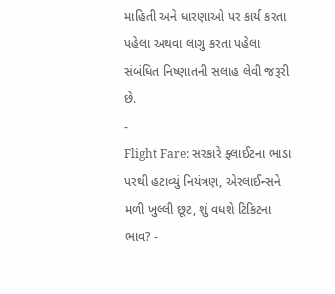માહિતી અને ધારણાઓ પર કાર્ય કરતા પહેલા અથવા લાગુ કરતા પહેલા સંબંધિત નિષ્ણાતની સલાહ લેવી જરૂરી છે.
-
Flight Fare: સરકારે ફ્લાઈટના ભાડા પરથી હટાવ્યું નિયંત્રણ, એરલાઈન્સને મળી ખુલ્લી છૂટ, શું વધશે ટિકિટના ભાવ? -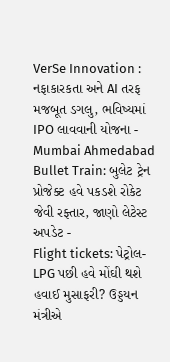VerSe Innovation : નફાકારકતા અને AI તરફ મજબૂત ડગલુ, ભવિષ્યમાં IPO લાવવાની યોજના -
Mumbai Ahmedabad Bullet Train: બુલેટ ટ્રેન પ્રોજેક્ટ હવે પકડશે રોકેટ જેવી રફ્તાર, જાણો લેટેસ્ટ અપડેટ -
Flight tickets: પેટ્રોલ-LPG પછી હવે મોંઘી થશે હવાઈ મુસાફરી? ઉડ્ડયન મંત્રીએ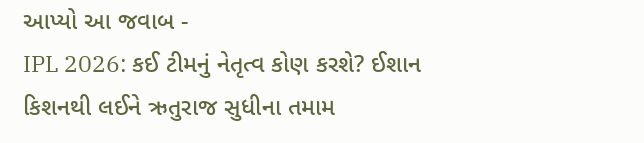આપ્યો આ જવાબ -
IPL 2026: કઈ ટીમનું નેતૃત્વ કોણ કરશે? ઈશાન કિશનથી લઈને ઋતુરાજ સુધીના તમામ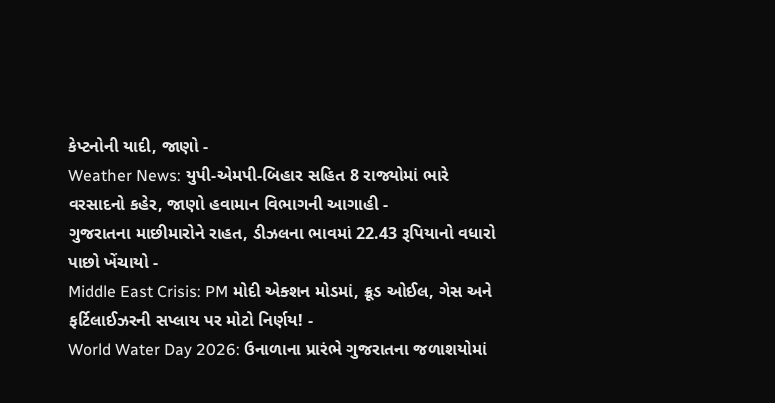કેપ્ટનોની યાદી, જાણો -
Weather News: યુપી-એમપી-બિહાર સહિત 8 રાજ્યોમાં ભારે વરસાદનો કહેર, જાણો હવામાન વિભાગની આગાહી -
ગુજરાતના માછીમારોને રાહત, ડીઝલના ભાવમાં 22.43 રૂપિયાનો વધારો પાછો ખેંચાયો -
Middle East Crisis: PM મોદી એક્શન મોડમાં, ક્રૂડ ઓઈલ, ગેસ અને ફર્ટિલાઈઝરની સપ્લાય પર મોટો નિર્ણય! -
World Water Day 2026: ઉનાળાના પ્રારંભે ગુજરાતના જળાશયોમાં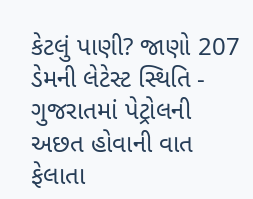કેટલું પાણી? જાણો 207 ડેમની લેટેસ્ટ સ્થિતિ -
ગુજરાતમાં પેટ્રોલની અછત હોવાની વાત ફેલાતા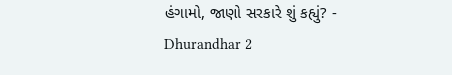હંગામો, જાણો સરકારે શું કહ્યું? -
Dhurandhar 2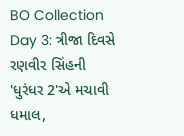BO Collection Day 3: ત્રીજા દિવસે રણવીર સિંહની 'ધુરંધર 2'એ મચાવી ધમાલ,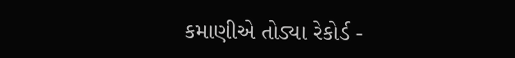કમાણીએ તોડ્યા રેકોર્ડ -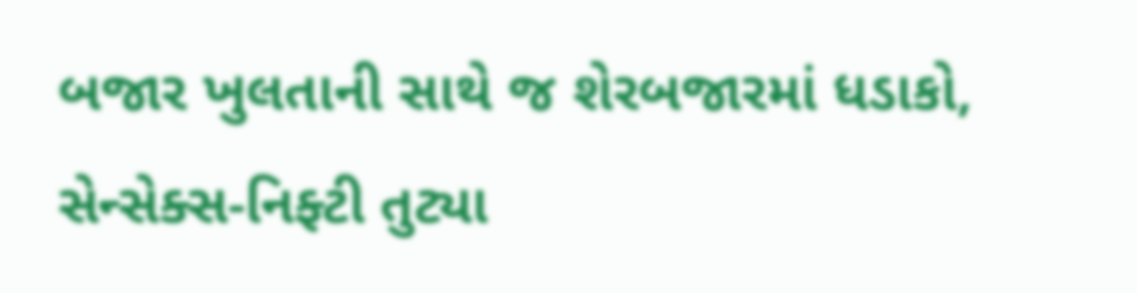બજાર ખુલતાની સાથે જ શેરબજારમાં ધડાકો, સેન્સેક્સ-નિફ્ટી તુટ્યા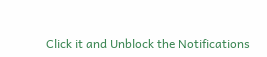Click it and Unblock the Notifications